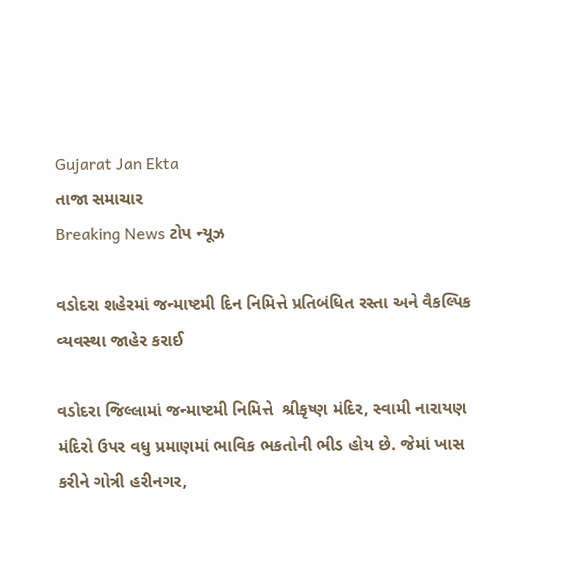Gujarat Jan Ekta
તાજા સમાચાર
Breaking News ટોપ ન્યૂઝ

વડોદરા શહેરમાં જન્માષ્ટમી દિન નિમિત્તે પ્રતિબંધિત રસ્તા અને વૈકલ્પિક વ્યવસ્થા જાહેર કરાઈ

વડોદરા જિલ્લામાં જન્માષ્ટમી નિમિત્તે  શ્રીકૃષ્ણ મંદિર, સ્વામી નારાયણ મંદિરો ઉપર વધુ પ્રમાણમાં ભાવિક ભકતોની ભીડ હોય છે. જેમાં ખાસ કરીને ગોત્રી હરીનગર,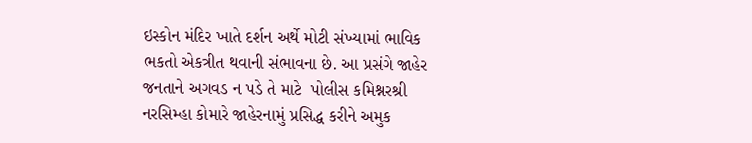ઇસ્કોન મંદિર ખાતે દર્શન અર્થે મોટી સંખ્યામાં ભાવિક ભકતો એકત્રીત થવાની સંભાવના છે. આ પ્રસંગે જાહેર જનતાને અગવડ ન પડે તે માટે  પોલીસ કમિશ્નરશ્રી નરસિમ્હા કોમારે જાહેરનામું પ્રસિદ્ધ કરીને અમુક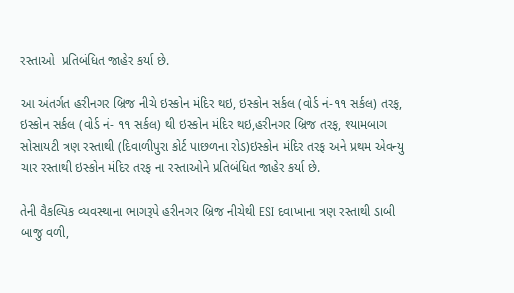રસ્તાઓ  પ્રતિબંધિત જાહેર કર્યા છે.

આ અંતર્ગત હરીનગર બ્રિજ નીચે ઇસ્કોન મંદિર થઇ, ઇસ્કોન સર્કલ (વોર્ડ નં-૧૧ સર્કલ) તરફ, ઇસ્કોન સર્કલ (વોર્ડ નં- ૧૧ સર્કલ) થી ઇસ્કોન મંદિર થઇ,હરીનગર બ્રિજ તરફ, શ્યામબાગ સોસાયટી ત્રણ રસ્તાથી (દિવાળીપુરા કોર્ટ પાછળના રોડ)ઇસ્કોન મંદિર તરફ અને પ્રથમ એવન્યુ ચાર રસ્તાથી ઇસ્કોન મંદિર તરફ ના રસ્તાઓને પ્રતિબંધિત જાહેર કર્યા છે.

તેની વૈકલ્પિક વ્યવસ્થાના ભાગરૂપે હરીનગર બ્રિજ નીચેથી ESI દવાખાના ત્રણ રસ્તાથી ડાબી બાજુ વળી,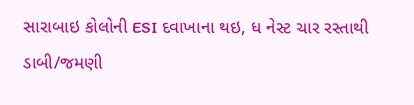સારાબાઇ કોલોની ESI દવાખાના થઇ, ધ નેસ્ટ ચાર રસ્તાથી ડાબી/જમણી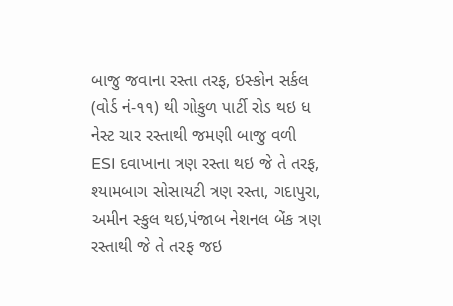બાજુ જવાના રસ્તા તરફ, ઇસ્કોન સર્કલ (વોર્ડ નં-૧૧) થી ગોકુળ પાર્ટી રોડ થઇ ધ નેસ્ટ ચાર રસ્તાથી જમણી બાજુ વળી ESI દવાખાના ત્રણ રસ્તા થઇ જે તે તરફ, શ્યામબાગ સોસાયટી ત્રણ રસ્તા, ગદાપુરા, અમીન સ્કુલ થઇ,પંજાબ નેશનલ બેંક ત્રણ રસ્તાથી જે તે તરફ જઇ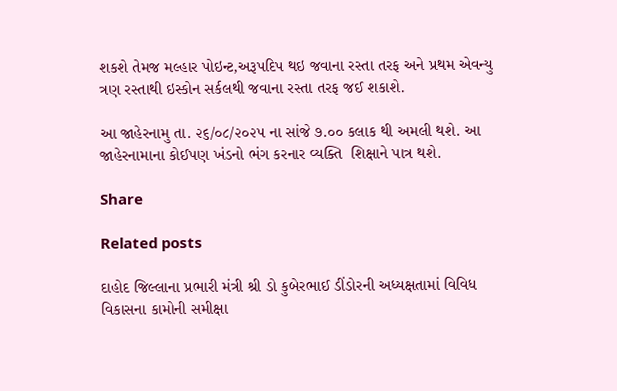શકશે તેમજ મલ્હાર પોઇન્ટ,અરૂપદિપ થઇ જવાના રસ્તા તરફ અને પ્રથમ એવન્યુ ત્રણ રસ્તાથી ઇસ્કોન સર્કલથી જવાના રસ્તા તરફ જઈ શકાશે.

આ જાહેરનામુ તા. ૨૬/૦૮/૨૦૨૫ ના સાંજે ૭.૦૦ કલાક થી અમલી થશે. આ જાહેરનામાના કોઈપણ ખંડનો ભંગ કરનાર વ્યક્તિ  શિક્ષાને પાત્ર થશે.

Share

Related posts

દાહોદ જિલ્લાના પ્રભારી મંત્રી શ્રી ડો કુબેરભાઈ ડીંડોરની અધ્યક્ષતામાં વિવિધ વિકાસના કામોની સમીક્ષા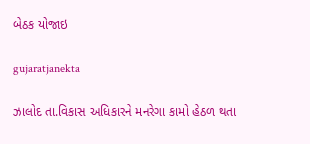બેઠક યોજાઇ

gujaratjanekta

ઝાલોદ તા.વિકાસ અધિકારને મનરેગા કામો હેઠળ થતા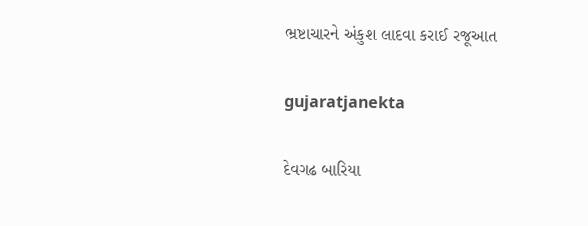ભ્રષ્ટાચારને અંકુશ લાદવા કરાઈ રજૂઆત

gujaratjanekta

દેવગઢ બારિયા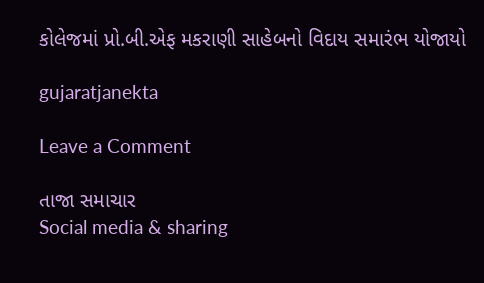કોલેજમાં પ્રો.બી.એફ મકરાણી સાહેબનો વિદાય સમારંભ યોજાયો

gujaratjanekta

Leave a Comment

તાજા સમાચાર
Social media & sharing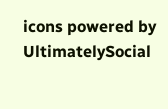icons powered by UltimatelySocial